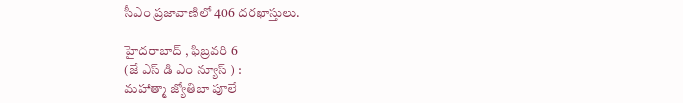సీఎం ప్రజావాణిలో 406 దరఖాస్తులు.

హైదరాబాద్ , ఫిబ్రవరి 6
(జే ఎస్ డి ఎం న్యూస్ ) :
మహాత్మా జ్యోతిబా పూలే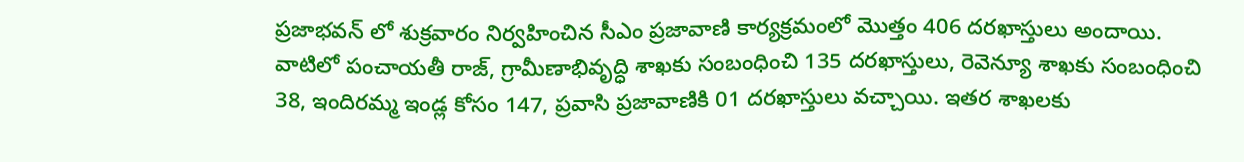ప్రజాభవన్ లో శుక్రవారం నిర్వహించిన సీఎం ప్రజావాణి కార్యక్రమంలో మొత్తం 406 దరఖాస్తులు అందాయి. వాటిలో పంచాయతీ రాజ్, గ్రామీణాభివృద్ధి శాఖకు సంబంధించి 135 దరఖాస్తులు, రెవెన్యూ శాఖకు సంబంధించి 38, ఇందిరమ్మ ఇండ్ల కోసం 147, ప్రవాసి ప్రజావాణికి 01 దరఖాస్తులు వచ్చాయి. ఇతర శాఖలకు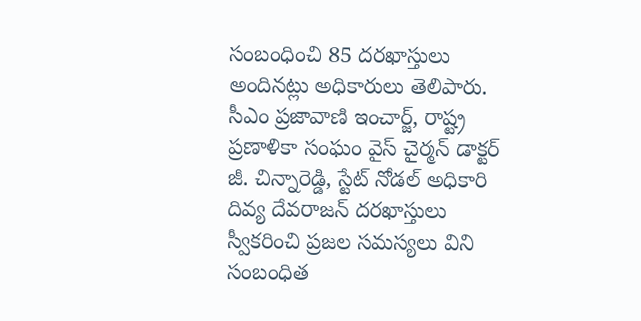సంబంధించి 85 దరఖాస్తులు అందినట్లు అధికారులు తెలిపారు. సీఎం ప్రజావాణి ఇంచార్జ్, రాష్ట్ర ప్రణాళికా సంఘం వైస్ చైర్మన్ డాక్టర్ జీ. చిన్నారెడ్డి, స్టేట్ నోడల్ అధికారి దివ్య దేవరాజన్ దరఖాస్తులు స్వీకరించి ప్రజల సమస్యలు విని సంబంధిత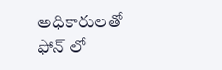అధికారులతో ఫోన్ లో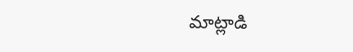మాట్లాడి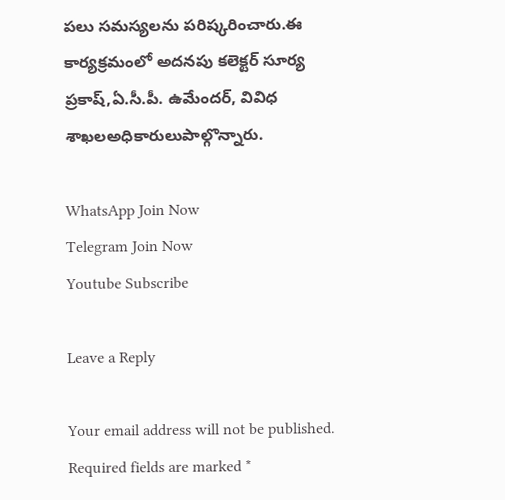పలు సమస్యలను పరిష్కరించారు.ఈ కార్యక్రమంలో అదనపు కలెక్టర్ సూర్య ప్రకాష్,ఏ.సీ.పీ. ఉమేందర్, వివిధ శాఖలఅధికారులుపాల్గొన్నారు.

WhatsApp Join Now
Telegram Join Now
Youtube Subscribe

Leave a Reply

Your email address will not be published. Required fields are marked *